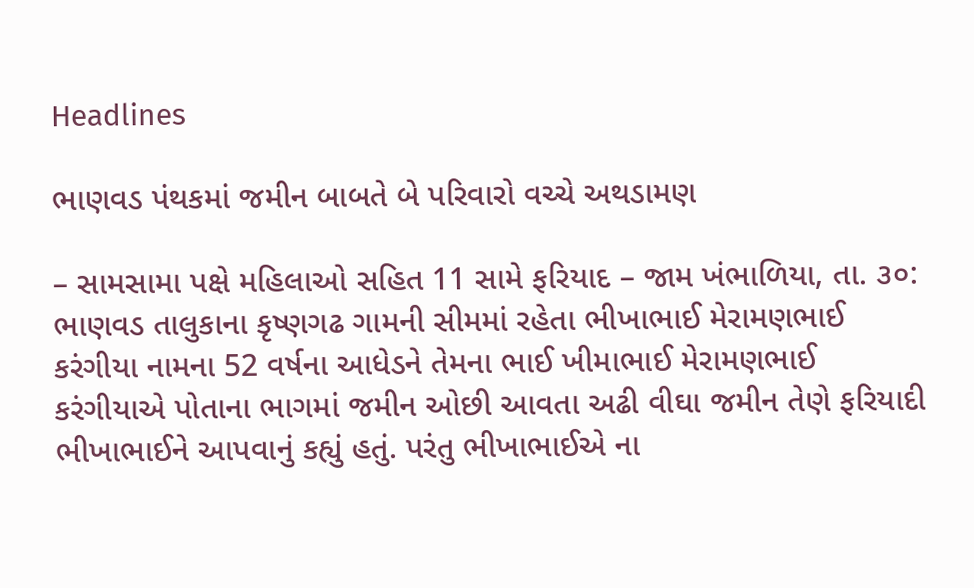Headlines

ભાણવડ પંથકમાં જમીન બાબતે બે પરિવારો વચ્ચે અથડામણ

– સામસામા પક્ષે મહિલાઓ સહિત 11 સામે ફરિયાદ – જામ ખંભાળિયા, તા. ૩૦: ભાણવડ તાલુકાના કૃષ્ણગઢ ગામની સીમમાં રહેતા ભીખાભાઈ મેરામણભાઈ કરંગીયા નામના 52 વર્ષના આધેડને તેમના ભાઈ ખીમાભાઈ મેરામણભાઈ કરંગીયાએ પોતાના ભાગમાં જમીન ઓછી આવતા અઢી વીઘા જમીન તેણે ફરિયાદી ભીખાભાઈને આપવાનું કહ્યું હતું. પરંતુ ભીખાભાઈએ ના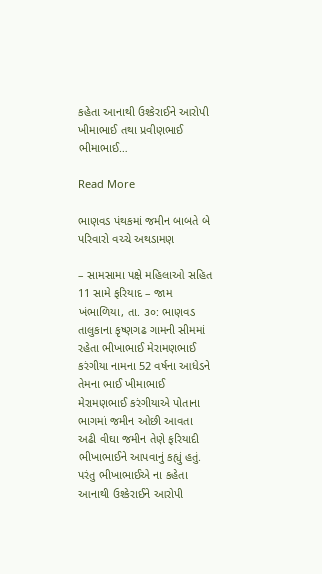કહેતા આનાથી ઉશ્કેરાઈને આરોપી ખીમાભાઈ તથા પ્રવીણભાઈ ભીમાભાઈ…

Read More

ભાણવડ પંથકમાં જમીન બાબતે બે પરિવારો વચ્ચે અથડામણ

– સામસામા પક્ષે મહિલાઓ સહિત 11 સામે ફરિયાદ – જામ ખંભાળિયા, તા. ૩૦: ભાણવડ તાલુકાના કૃષ્ણગઢ ગામની સીમમાં રહેતા ભીખાભાઈ મેરામણભાઈ કરંગીયા નામના 52 વર્ષના આધેડને તેમના ભાઈ ખીમાભાઈ મેરામણભાઈ કરંગીયાએ પોતાના ભાગમાં જમીન ઓછી આવતા અઢી વીઘા જમીન તેણે ફરિયાદી ભીખાભાઈને આપવાનું કહ્યું હતું. પરંતુ ભીખાભાઈએ ના કહેતા આનાથી ઉશ્કેરાઈને આરોપી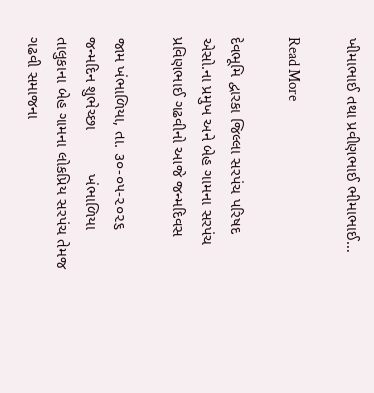ખીમાભાઈ તથા પ્રવીણભાઈ ભીમાભાઈ…

Read More

દેવભૂમિ દ્વારકા જિલ્લા સરપંચ પરિષદ એસો.ના પ્રમુખ અને બેહ ગામના સરપંચ પ્રવિણભાઈ ગઢવીનો આજે જન્મદિવસ

જામ ખંભાળિયા, તા. ૩૦-૦૫-૨૦૨૬ જન્મદિન શુભેચ્છા          ખંભાળિયા તાલુકાના બેહ ગામના લોકપ્રિય સરપંચ તેમજ ગઢવી સમાજના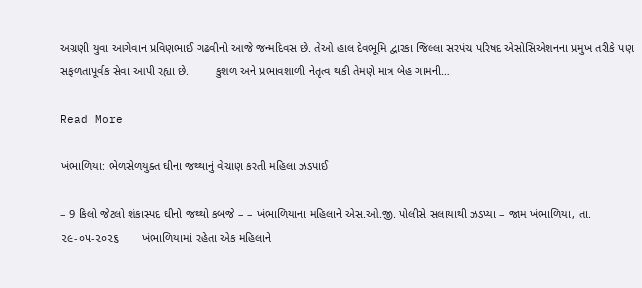અગ્રણી યુવા આગેવાન પ્રવિણભાઈ ગઢવીનો આજે જન્મદિવસ છે. તેઓ હાલ દેવભૂમિ દ્વારકા જિલ્લા સરપંચ પરિષદ એસોસિએશનના પ્રમુખ તરીકે પણ સફળતાપૂર્વક સેવા આપી રહ્યા છે.        કુશળ અને પ્રભાવશાળી નેતૃત્વ થકી તેમણે માત્ર બેહ ગામની…

Read More

ખંભાળિયા: ભેળસેળયુક્ત ઘીના જથ્થાનું વેચાણ કરતી મહિલા ઝડપાઈ

– 9 કિલો જેટલો શંકાસ્પદ ઘીનો જથ્થો કબજે – – ખંભાળિયાના મહિલાને એસ.ઓ.જી. પોલીસે સલાયાથી ઝડપ્યા – જામ ખંભાળિયા, તા. ૨૯-૦૫-૨૦૨૬       ખંભાળિયામાં રહેતા એક મહિલાને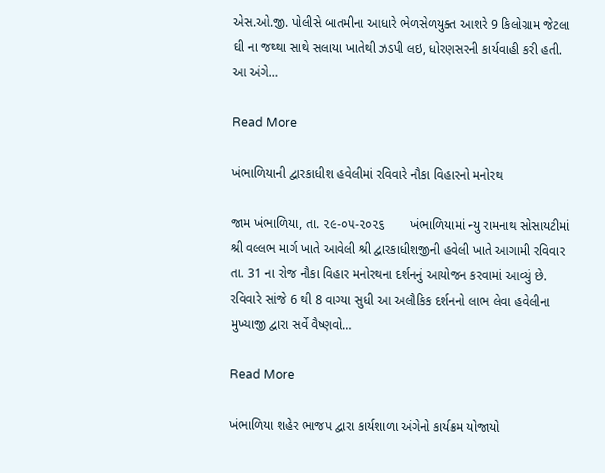એસ.ઓ.જી. પોલીસે બાતમીના આધારે ભેળસેળયુક્ત આશરે 9 કિલોગ્રામ જેટલા ઘી ના જથ્થા સાથે સલાયા ખાતેથી ઝડપી લઇ, ધોરણસરની કાર્યવાહી કરી હતી.          આ અંગે…

Read More

ખંભાળિયાની દ્વારકાધીશ હવેલીમાં રવિવારે નૌકા વિહારનો મનોરથ

જામ ખંભાળિયા, તા. ૨૯-૦૫-૨૦૨૬       ખંભાળિયામાં ન્યુ રામનાથ સોસાયટીમાં શ્રી વલ્લભ માર્ગ ખાતે આવેલી શ્રી દ્વારકાધીશજીની હવેલી ખાતે આગામી રવિવાર તા. 31 ના રોજ નૌકા વિહાર મનોરથના દર્શનનું આયોજન કરવામાં આવ્યું છે.         રવિવારે સાંજે 6 થી 8 વાગ્યા સુધી આ અલૌકિક દર્શનનો લાભ લેવા હવેલીના મુખ્યાજી દ્વારા સર્વે વૈષ્ણવો…

Read More

ખંભાળિયા શહેર ભાજપ દ્વારા કાર્યશાળા અંગેનો કાર્યક્રમ યોજાયો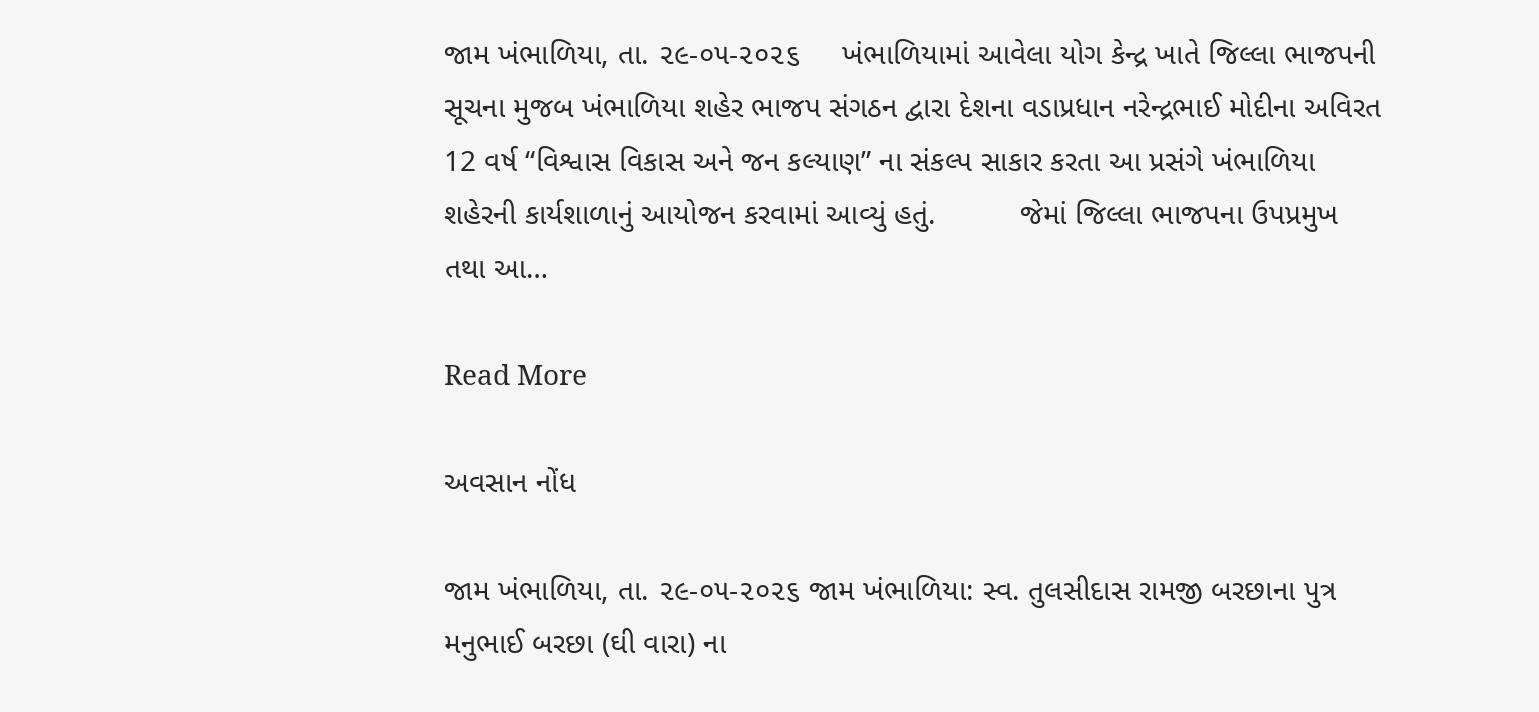જામ ખંભાળિયા, તા. ૨૯-૦૫-૨૦૨૬     ખંભાળિયામાં આવેલા યોગ કેન્દ્ર ખાતે જિલ્લા ભાજપની સૂચના મુજબ ખંભાળિયા શહેર ભાજપ સંગઠન દ્વારા દેશના વડાપ્રધાન નરેન્દ્રભાઈ મોદીના અવિરત 12 વર્ષ “વિશ્વાસ વિકાસ અને જન કલ્યાણ” ના સંકલ્પ સાકાર કરતા આ પ્રસંગે ખંભાળિયા શહેરની કાર્યશાળાનું આયોજન કરવામાં આવ્યું હતું.          જેમાં જિલ્લા ભાજપના ઉપપ્રમુખ તથા આ…

Read More

અવસાન નોંધ

જામ ખંભાળિયા, તા. ૨૯-૦૫-૨૦૨૬ જામ ખંભાળિયા: સ્વ. તુલસીદાસ રામજી બરછાના પુત્ર મનુભાઈ બરછા (ઘી વારા) ના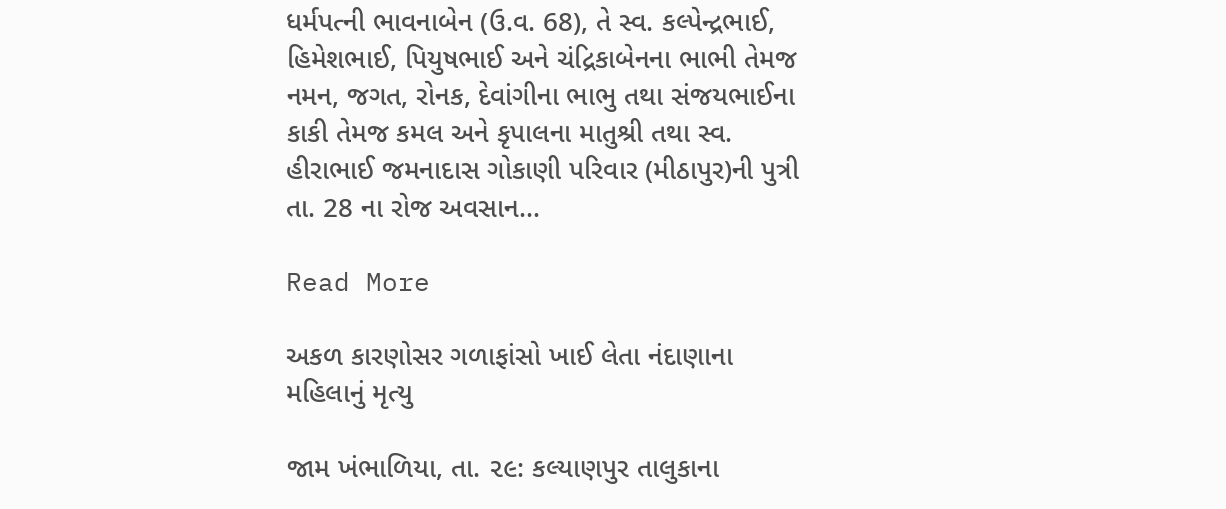ધર્મપત્ની ભાવનાબેન (ઉ.વ. 68), તે સ્વ. કલ્પેન્દ્રભાઈ, હિમેશભાઈ, પિયુષભાઈ અને ચંદ્રિકાબેનના ભાભી તેમજ નમન, જગત, રોનક, દેવાંગીના ભાભુ તથા સંજયભાઈના કાકી તેમજ કમલ અને કૃપાલના માતુશ્રી તથા સ્વ. હીરાભાઈ જમનાદાસ ગોકાણી પરિવાર (મીઠાપુર)ની પુત્રી તા. 28 ના રોજ અવસાન…

Read More

અકળ કારણોસર ગળાફાંસો ખાઈ લેતા નંદાણાના મહિલાનું મૃત્યુ

જામ ખંભાળિયા, તા. ૨૯: કલ્યાણપુર તાલુકાના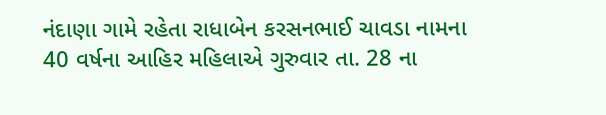નંદાણા ગામે રહેતા રાધાબેન કરસનભાઈ ચાવડા નામના 40 વર્ષના આહિર મહિલાએ ગુરુવાર તા. 28 ના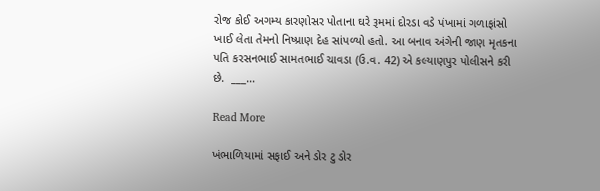રોજ કોઈ અગમ્ય કારણોસર પોતાના ઘરે રૂમમાં દોરડા વડે પંખામાં ગળાફાંસો ખાઈ લેતા તેમનો નિષ્પ્રાણ દેહ સાંપળ્યો હતો. આ બનાવ અંગેની જાણ મૃતકના પતિ કરસનભાઈ સામતભાઈ ચાવડા (ઉ.વ. 42) એ કલ્યાણપુર પોલીસને કરી છે.  ___…

Read More

ખંભાળિયામાં સફાઈ અને ડોર ટુ ડોર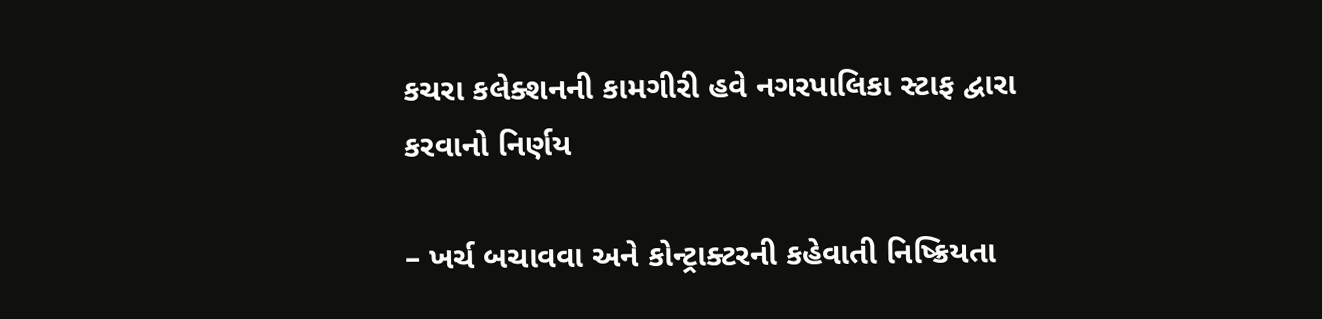કચરા કલેક્શનની કામગીરી હવે નગરપાલિકા સ્ટાફ દ્વારા કરવાનો નિર્ણય

– ખર્ચ બચાવવા અને કોન્ટ્રાક્ટરની કહેવાતી નિષ્ક્રિયતા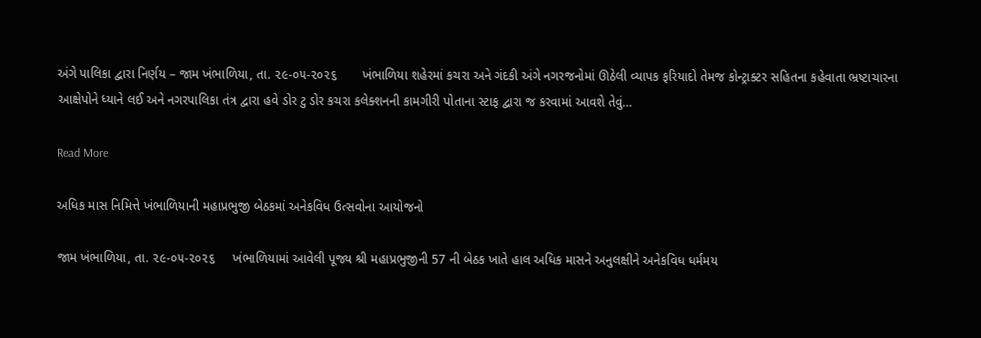અંગે પાલિકા દ્વારા નિર્ણય – જામ ખંભાળિયા, તા. ૨૯-૦૫-૨૦૨૬       ખંભાળિયા શહેરમાં કચરા અને ગંદકી અંગે નગરજનોમાં ઊઠેલી વ્યાપક ફરિયાદો તેમજ કોન્ટ્રાક્ટર સહિતના કહેવાતા ભ્રષ્ટાચારના આક્ષેપોને ધ્યાને લઈ અને નગરપાલિકા તંત્ર દ્વારા હવે ડોર ટુ ડોર કચરા કલેક્શનની કામગીરી પોતાના સ્ટાફ દ્વારા જ કરવામાં આવશે તેવું…

Read More

અધિક માસ નિમિત્તે ખંભાળિયાની મહાપ્રભુજી બેઠકમાં અનેકવિધ ઉત્સવોના આયોજનો

જામ ખંભાળિયા, તા. ૨૯-૦૫-૨૦૨૬     ખંભાળિયામાં આવેલી પૂજ્ય શ્રી મહાપ્રભુજીની 57 ની બેઠક ખાતે હાલ અધિક માસને અનુલક્ષીને અનેકવિધ ધર્મમય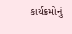કાર્યક્રમોનું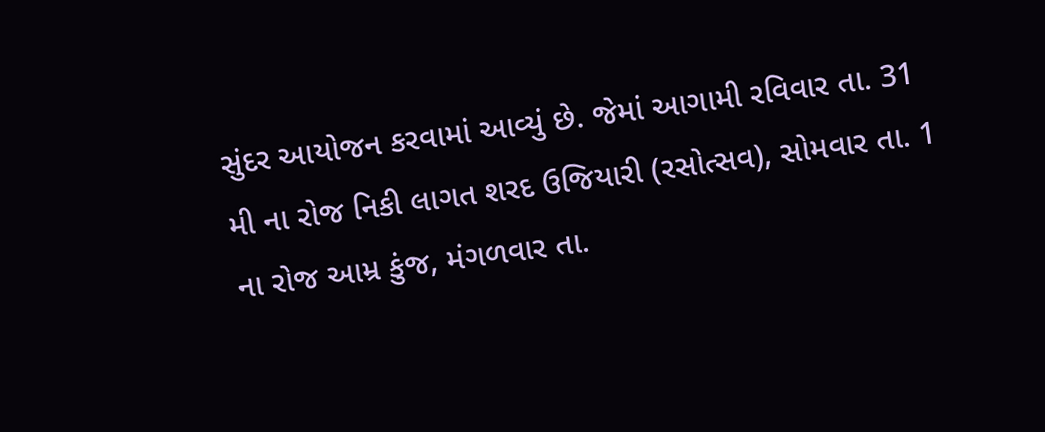સુંદર આયોજન કરવામાં આવ્યું છે. જેમાં આગામી રવિવાર તા. 31 મી ના રોજ નિકી લાગત શરદ ઉજિયારી (રસોત્સવ), સોમવાર તા. 1 ના રોજ આમ્ર કુંજ, મંગળવાર તા.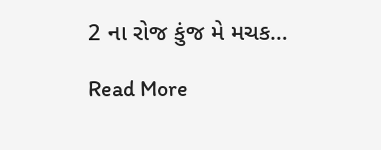2 ના રોજ કુંજ મે મચક…

Read More